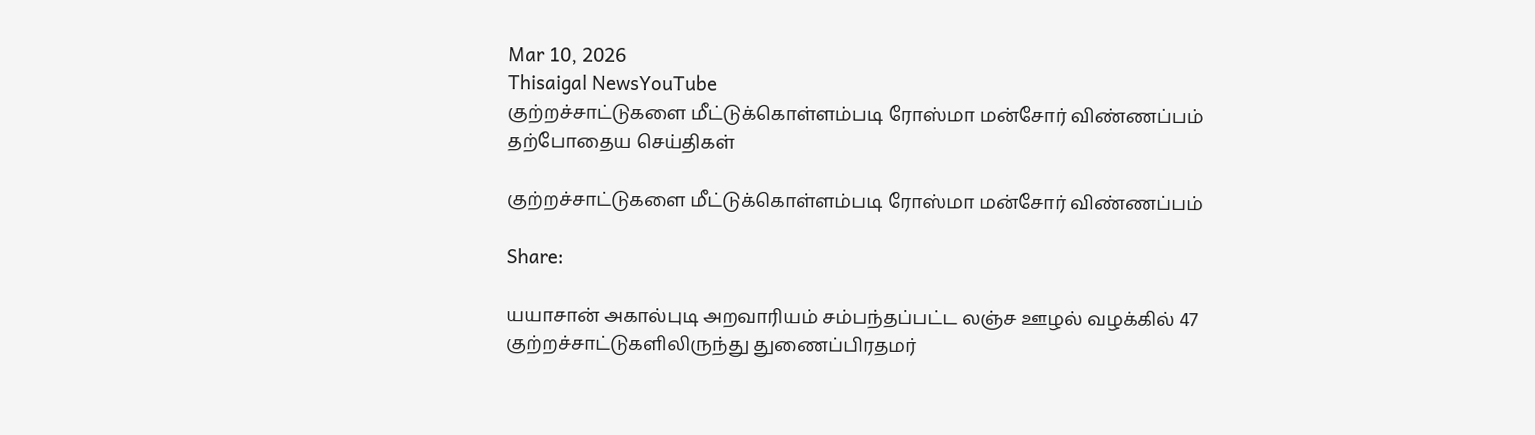Mar 10, 2026
Thisaigal NewsYouTube
குற்றச்சாட்டுகளை மீட்டுக்கொள்ளம்படி ரோஸ்மா மன்சோர் விண்ணப்பம்
தற்போதைய செய்திகள்

குற்றச்சாட்டுகளை மீட்டுக்கொள்ளம்படி ரோஸ்மா மன்சோர் விண்ணப்பம்

Share:

யயாசான் அகால்புடி அறவாரியம் சம்பந்தப்பட்ட லஞ்ச ஊழல் வழக்கில் 47 குற்றச்சாட்டுகளிலிருந்து துணைப்பிரதமர்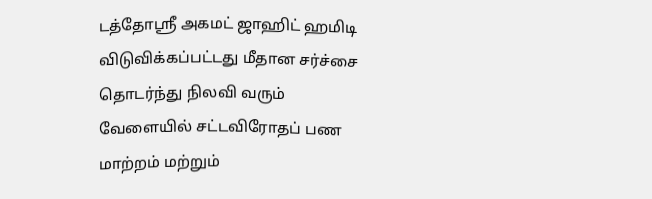டத்தோஸ்ரீ அகமட் ஜாஹிட் ஹமிடி விடுவிக்கப்பட்டது மீதான சர்ச்சை தொடர்ந்து நிலவி வரும் வேளையில் சட்டவிரோதப் பண மாற்றம் மற்றும்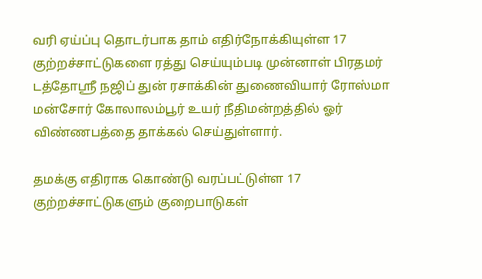வரி ஏய்ப்பு தொடர்பாக தாம் எதிர்நோக்கியுள்ள 17 குற்றச்சாட்டுகளை ரத்து செய்யும்படி முன்னாள் பிரதமர் டத்தோஸ்ரீ நஜிப் துன் ரசாக்கின் துணைவியார் ரோஸ்மா மன்சோர் கோலாலம்பூர் உயர் நீதிமன்றத்தில் ஓர் விண்ணபத்தை தாக்கல் செய்துள்ளார்.

தமக்கு எதிராக கொண்டு வரப்பட்டுள்ள 17 குற்றச்சாட்டுகளும் குறைபாடுகள்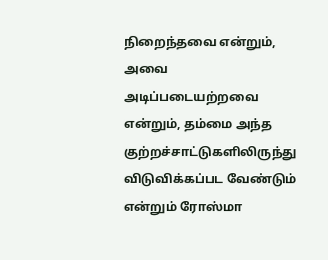நிறைந்தவை என்றும், அவை அடிப்படையற்றவை என்றும், தம்மை அந்த குற்றச்சாட்டுகளிலிருந்து விடுவிக்கப்பட வேண்டும் என்றும் ரோஸ்மா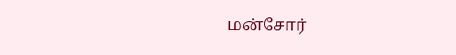மன்சோர்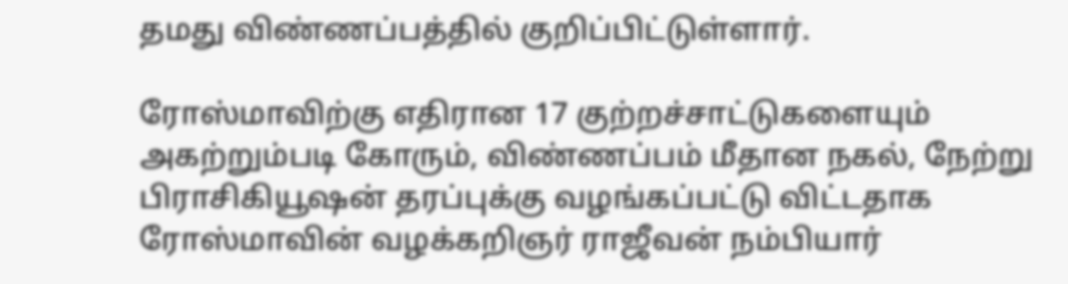தமது விண்ணப்பத்தில் குறிப்பிட்டுள்ளார்.

ரோஸ்மாவிற்கு எதிரான 17 குற்றச்சாட்டுகளையும் அகற்றும்படி கோரும், விண்ணப்பம் மீதான நகல், நேற்று பிராசிகியூஷன் தரப்புக்கு வழங்கப்பட்டு விட்டதாக ரோஸ்மாவின் வழக்கறிஞர் ராஜீவன் நம்பியார்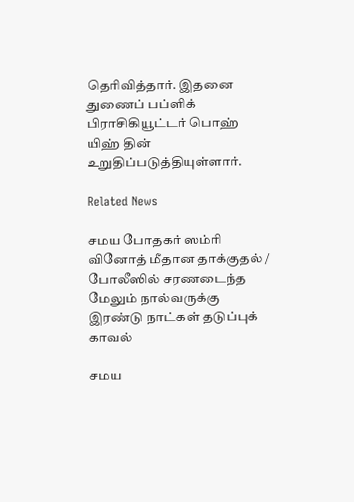தெரிவித்தார். இதனை துணைப் பப்ளிக் பிராசிகியூட்டர் பொஹ் யிஹ் தின் உறுதிப்படுத்தியுள்ளார்.

Related News

சமய போதகர் ஸம்ரி வினோத் மீதான தாக்குதல் / போலீஸில் சரணடைந்த மேலும் நால்வருக்கு இரண்டு நாட்கள் தடுப்புக் காவல்

சமய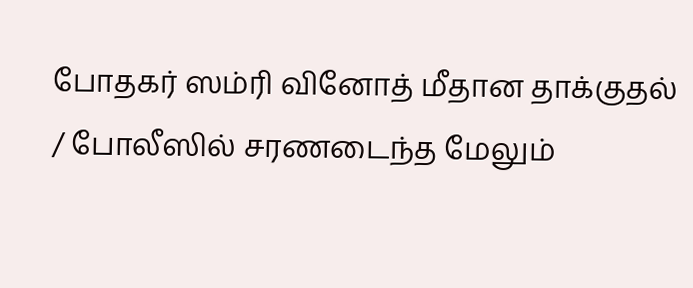போதகர் ஸம்ரி வினோத் மீதான தாக்குதல் / போலீஸில் சரணடைந்த மேலும்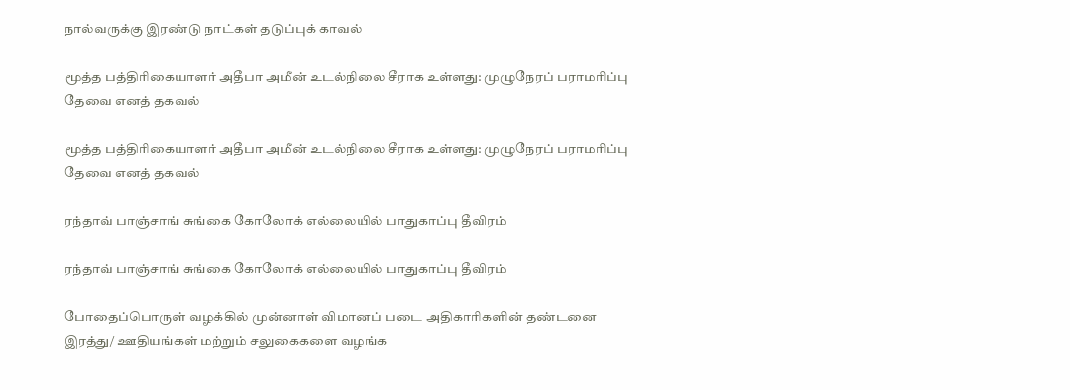நால்வருக்கு இரண்டு நாட்கள் தடுப்புக் காவல்

மூத்த பத்திரிகையாளர் அதீபா அமீன் உடல்நிலை சீராக உள்ளது: முழுநேரப் பராமரிப்பு தேவை எனத் தகவல்

மூத்த பத்திரிகையாளர் அதீபா அமீன் உடல்நிலை சீராக உள்ளது: முழுநேரப் பராமரிப்பு தேவை எனத் தகவல்

ரந்தாவ் பாஞ்சாங் சுங்கை கோலோக் எல்லையில் பாதுகாப்பு தீவிரம்

ரந்தாவ் பாஞ்சாங் சுங்கை கோலோக் எல்லையில் பாதுகாப்பு தீவிரம்

போதைப்பொருள் வழக்கில் முன்னாள் விமானப் படை அதிகாரிகளின் தண்டனை இரத்து/ ஊதியங்கள் மற்றும் சலுகைகளை வழங்க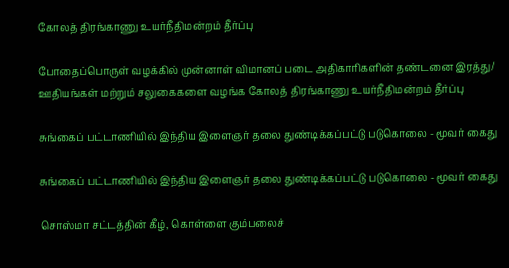கோலத் திரங்காணு உயர்நீதிமன்றம் தீர்ப்பு

போதைப்பொருள் வழக்கில் முன்னாள் விமானப் படை அதிகாரிகளின் தண்டனை இரத்து/ ஊதியங்கள் மற்றும் சலுகைகளை வழங்க கோலத் திரங்காணு உயர்நீதிமன்றம் தீர்ப்பு

சுங்கைப் பட்டாணியில் இந்திய இளைஞர் தலை துண்டிக்கப்பட்டு படுகொலை - மூவர் கைது

சுங்கைப் பட்டாணியில் இந்திய இளைஞர் தலை துண்டிக்கப்பட்டு படுகொலை - மூவர் கைது

சொஸ்மா சட்டத்தின் கீழ், கொள்ளை கும்பலைச்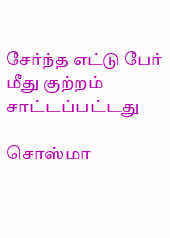சேர்ந்த எட்டு பேர் மீது குற்றம் சாட்டப்பட்டது

சொஸ்மா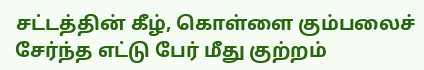சட்டத்தின் கீழ், கொள்ளை கும்பலைச் சேர்ந்த எட்டு பேர் மீது குற்றம்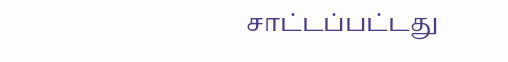சாட்டப்பட்டது